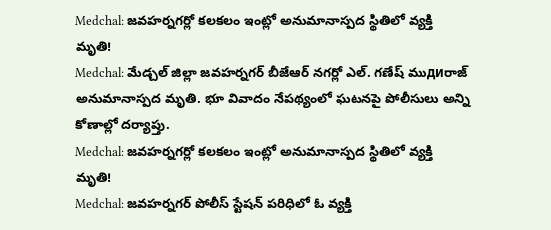Medchal: జవహర్నగర్లో కలకలం ఇంట్లో అనుమానాస్పద స్థితిలో వ్యక్తి మృతి!
Medchal: మేడ్చల్ జిల్లా జవహర్నగర్ బీజేఆర్ నగర్లో ఎల్. గణేష్ ముдиరాజ్ అనుమానాస్పద మృతి. భూ వివాదం నేపథ్యంలో ఘటనపై పోలీసులు అన్ని కోణాల్లో దర్యాప్తు.
Medchal: జవహర్నగర్లో కలకలం ఇంట్లో అనుమానాస్పద స్థితిలో వ్యక్తి మృతి!
Medchal: జవహర్నగర్ పోలీస్ స్టేషన్ పరిధిలో ఓ వ్యక్తి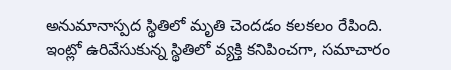అనుమానాస్పద స్థితిలో మృతి చెందడం కలకలం రేపింది. ఇంట్లో ఉరివేసుకున్న స్థితిలో వ్యక్తి కనిపించగా, సమాచారం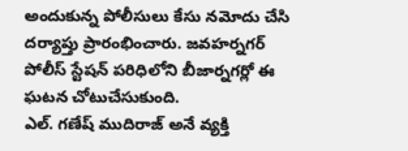అందుకున్న పోలీసులు కేసు నమోదు చేసి దర్యాప్తు ప్రారంభించారు. జవహర్నగర్ పోలీస్ స్టేషన్ పరిధిలోని బీజార్నగర్లో ఈ ఘటన చోటుచేసుకుంది.
ఎల్. గణేష్ ముదిరాజ్ అనే వ్యక్తి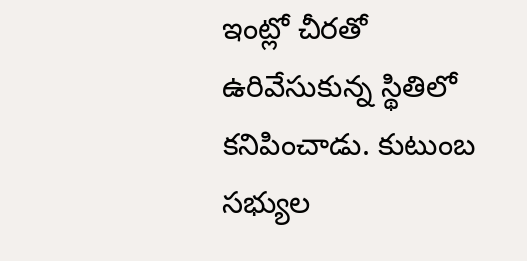ఇంట్లో చీరతో ఉరివేసుకున్న స్థితిలో కనిపించాడు. కుటుంబ సభ్యుల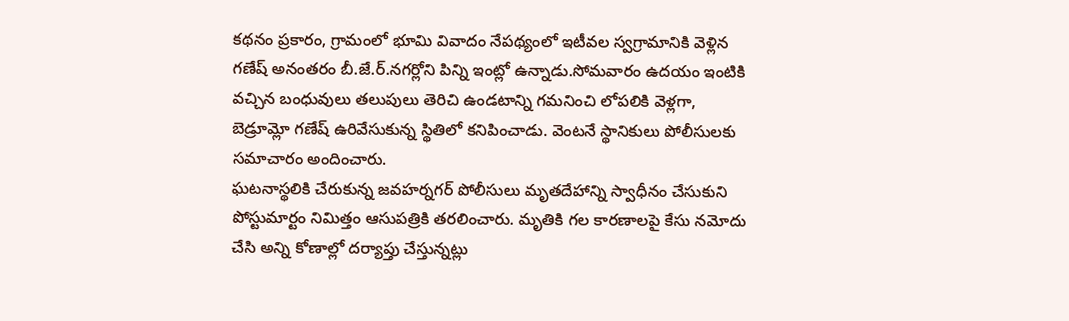కథనం ప్రకారం, గ్రామంలో భూమి వివాదం నేపథ్యంలో ఇటీవల స్వగ్రామానికి వెళ్లిన గణేష్ అనంతరం బీ.జే.ర్.నగర్లోని పిన్ని ఇంట్లో ఉన్నాడు.సోమవారం ఉదయం ఇంటికి వచ్చిన బంధువులు తలుపులు తెరిచి ఉండటాన్ని గమనించి లోపలికి వెళ్లగా, బెడ్రూమ్లో గణేష్ ఉరివేసుకున్న స్థితిలో కనిపించాడు. వెంటనే స్థానికులు పోలీసులకు సమాచారం అందించారు.
ఘటనాస్థలికి చేరుకున్న జవహర్నగర్ పోలీసులు మృతదేహాన్ని స్వాధీనం చేసుకుని పోస్టుమార్టం నిమిత్తం ఆసుపత్రికి తరలించారు. మృతికి గల కారణాలపై కేసు నమోదు చేసి అన్ని కోణాల్లో దర్యాప్తు చేస్తున్నట్లు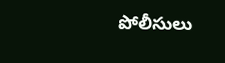పోలీసులు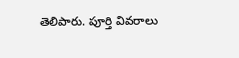తెలిపారు. పూర్తి వివరాలు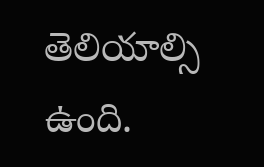తెలియాల్సి ఉంది.